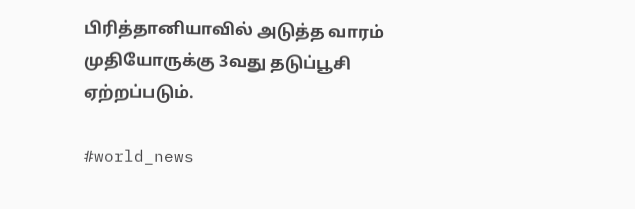பிரித்தானியாவில் அடுத்த வாரம் முதியோருக்கு 3வது தடுப்பூசி ஏற்றப்படும்.

#world_news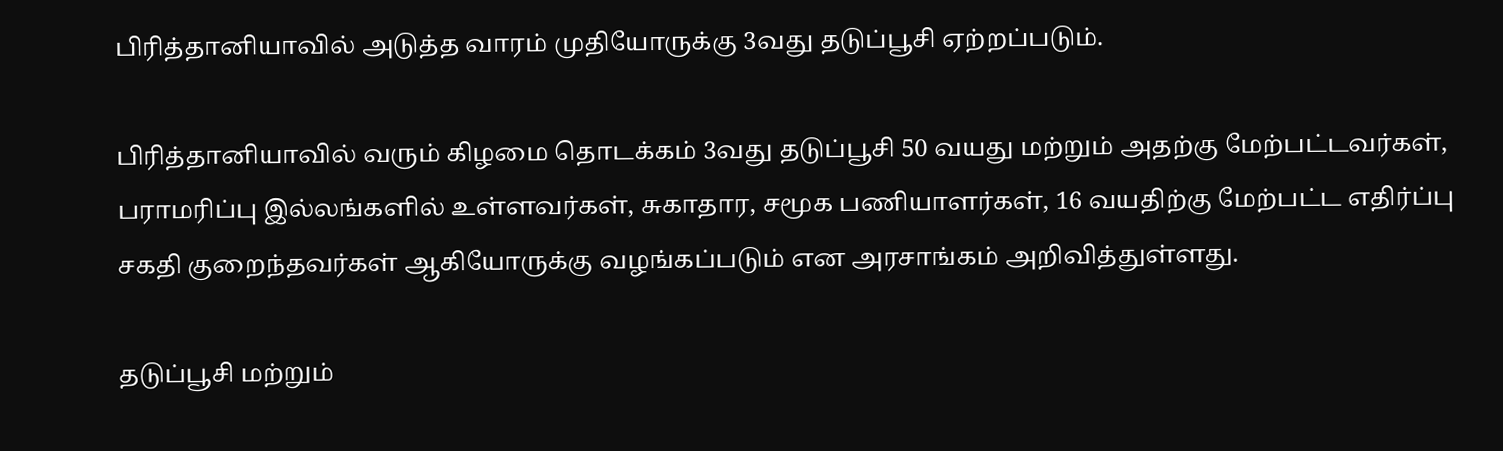பிரித்தானியாவில் அடுத்த வாரம் முதியோருக்கு 3வது தடுப்பூசி ஏற்றப்படும்.

பிரித்தானியாவில் வரும் கிழமை தொடக்கம் 3வது தடுப்பூசி 50 வயது மற்றும் அதற்கு மேற்பட்டவர்கள், பராமரிப்பு இல்லங்களில் உள்ளவர்கள், சுகாதார, சமூக பணியாளர்கள், 16 வயதிற்கு மேற்பட்ட எதிர்ப்பு சகதி குறைந்தவர்கள் ஆகியோருக்கு வழங்கப்படும் என அரசாங்கம் அறிவித்துள்ளது.

தடுப்பூசி மற்றும்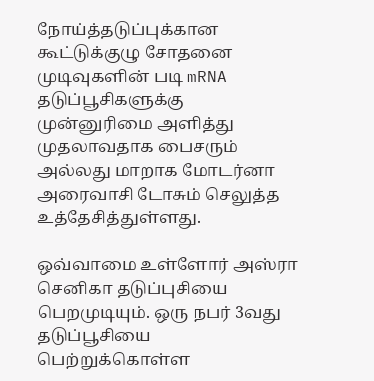நோய்த்தடுப்புக்கான கூட்டுக்குழு சோதனை முடிவுகளின் படி mRNA தடுப்பூசிகளுக்கு முன்னுரிமை அளித்து முதலாவதாக பைசரும் அல்லது மாறாக மோடர்னா அரைவாசி டோசும் செலுத்த உத்தேசித்துள்ளது.

ஒவ்வாமை உள்ளோர் அஸ்ரா செனிகா தடுப்புசியை பெறமுடியும். ஒரு நபர் 3வது தடுப்பூசியை பெற்றுக்கொள்ள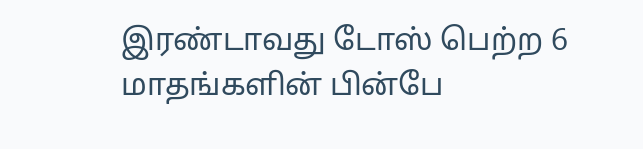இரண்டாவது டோஸ் பெற்ற 6 மாதங்களின் பின்பே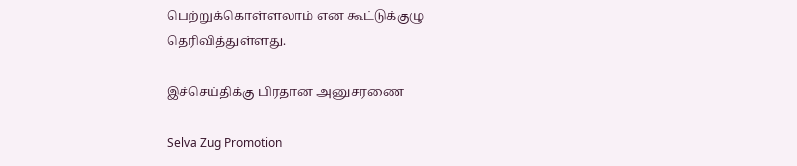பெற்றுக்கொள்ளலாம் என கூட்டுக்குழு தெரிவித்துள்ளது.

இச்செய்திக்கு பிரதான அனுசரணை

Selva Zug Promotion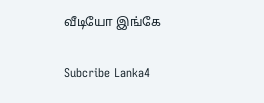வீடியோ இங்கே

Subcribe Lanka4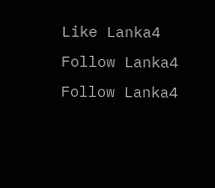Like Lanka4
Follow Lanka4
Follow Lanka4